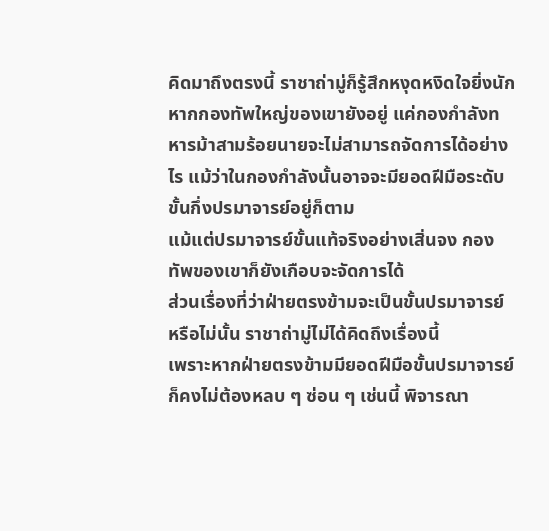คิดมาถึงตรงนี้ ราชาถ่ามู่ก็รู้สึกหงุดหงิดใจยิ่งนัก
หากกองทัพใหญ่ของเขายังอยู่ แค่กองกำลังทหารม้าสามร้อยนายจะไม่สามารถจัดการได้อย่างไร แม้ว่าในกองกำลังนั้นอาจจะมียอดฝีมือระดับขั้นกึ่งปรมาจารย์อยู่ก็ตาม
แม้แต่ปรมาจารย์ขั้นแท้จริงอย่างเสิ่นจง กองทัพของเขาก็ยังเกือบจะจัดการได้
ส่วนเรื่องที่ว่าฝ่ายตรงข้ามจะเป็นขั้นปรมาจารย์หรือไม่นั้น ราชาถ่ามู่ไม่ได้คิดถึงเรื่องนี้
เพราะหากฝ่ายตรงข้ามมียอดฝีมือขั้นปรมาจารย์ ก็คงไม่ต้องหลบ ๆ ซ่อน ๆ เช่นนี้ พิจารณา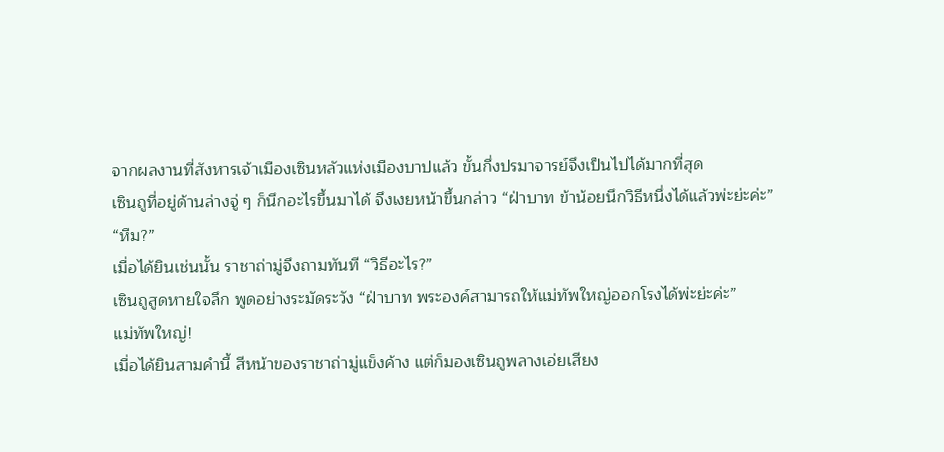จากผลงานที่สังหารเจ้าเมืองเซินหลัวแห่งเมืองบาปแล้ว ขั้นกึ่งปรมาจารย์จึงเป็นไปได้มากที่สุด
เซินถูที่อยู่ด้านล่างจู่ ๆ ก็นึกอะไรขึ้นมาได้ จึงเงยหน้าขึ้นกล่าว “ฝ่าบาท ข้าน้อยนึกวิธีหนึ่งได้แล้วพ่ะย่ะค่ะ”
“หืม?”
เมื่อได้ยินเช่นนั้น ราชาถ่ามู่จึงถามทันที “วิธีอะไร?”
เซินถูสูดหายใจลึก พูดอย่างระมัดระวัง “ฝ่าบาท พระองค์สามารถให้แม่ทัพใหญ่ออกโรงได้พ่ะย่ะค่ะ”
แม่ทัพใหญ่!
เมื่อได้ยินสามคำนี้ สีหน้าของราชาถ่ามู่แข็งค้าง แต่ก็มองเซินถูพลางเอ่ยเสียง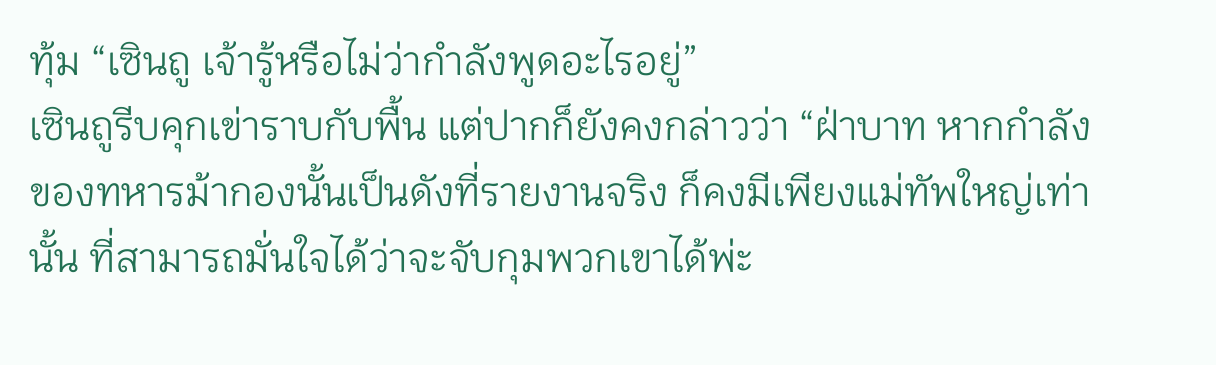ทุ้ม “เซินถู เจ้ารู้หรือไม่ว่ากำลังพูดอะไรอยู่”
เซินถูรีบคุกเข่าราบกับพื้น แต่ปากก็ยังคงกล่าวว่า “ฝ่าบาท หากกำลังของทหารม้ากองนั้นเป็นดังที่รายงานจริง ก็คงมีเพียงแม่ทัพใหญ่เท่านั้น ที่สามารถมั่นใจได้ว่าจะจับกุมพวกเขาได้พ่ะ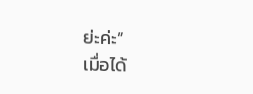ย่ะค่ะ”
เมื่อได้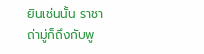ยินเช่นนั้น ราชาถ่ามู่ก็ถึงกับพู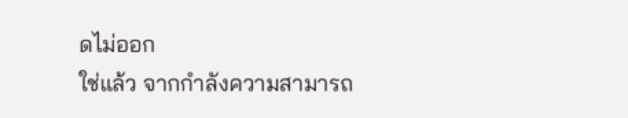ดไม่ออก
ใช่แล้ว จากกำลังความสามารถ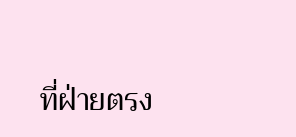ที่ฝ่ายตรง